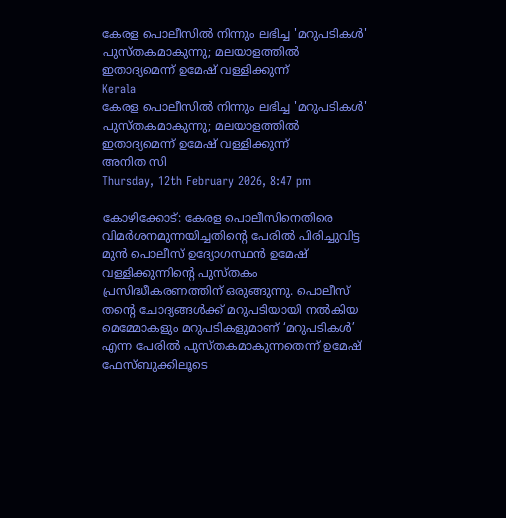കേരള പൊലീസില്‍ നിന്നും ലഭിച്ച 'മറുപടികള്‍' പുസ്തകമാകുന്നു; മലയാളത്തില്‍ ഇതാദ്യമെന്ന് ഉമേഷ് വള്ളിക്കുന്ന്
Kerala
കേരള പൊലീസില്‍ നിന്നും ലഭിച്ച 'മറുപടികള്‍' പുസ്തകമാകുന്നു; മലയാളത്തില്‍ ഇതാദ്യമെന്ന് ഉമേഷ് വള്ളിക്കുന്ന്
അനിത സി
Thursday, 12th February 2026, 8:47 pm

കോഴിക്കോട്: കേരള പൊലീസിനെതിരെ വിമര്‍ശനമുന്നയിച്ചതിന്റെ പേരില്‍ പിരിച്ചുവിട്ട മുന്‍ പൊലീസ് ഉദ്യോഗസ്ഥന്‍ ഉമേഷ് വള്ളിക്കുന്നിന്റെ പുസ്തകം പ്രസിദ്ധീകരണത്തിന് ഒരുങ്ങുന്നു. പൊലീസ് തന്റെ ചോദ്യങ്ങള്‍ക്ക് മറുപടിയായി നല്‍കിയ മെമ്മോകളും മറുപടികളുമാണ് ‘മറുപടികള്‍’ എന്ന പേരില്‍ പുസ്തകമാകുന്നതെന്ന് ഉമേഷ് ഫേസ്ബുക്കിലൂടെ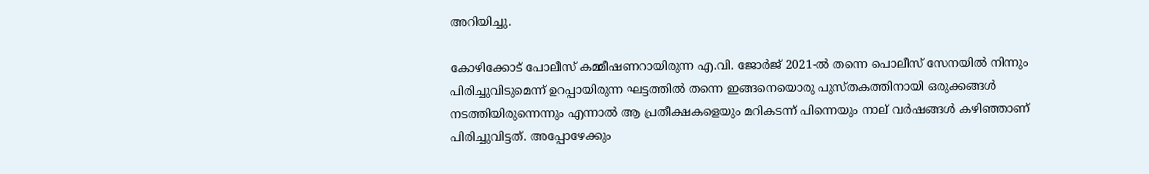അറിയിച്ചു.

കോഴിക്കോട് പോലീസ് കമ്മീഷണറായിരുന്ന എ.വി. ജോര്‍ജ് 2021-ല്‍ തന്നെ പൊലീസ് സേനയില്‍ നിന്നും പിരിച്ചുവിടുമെന്ന് ഉറപ്പായിരുന്ന ഘട്ടത്തില്‍ തന്നെ ഇങ്ങനെയൊരു പുസ്തകത്തിനായി ഒരുക്കങ്ങള്‍ നടത്തിയിരുന്നെന്നും എന്നാല്‍ ആ പ്രതീക്ഷകളെയും മറികടന്ന് പിന്നെയും നാല് വര്‍ഷങ്ങള്‍ കഴിഞ്ഞാണ് പിരിച്ചുവിട്ടത്. അപ്പോഴേക്കും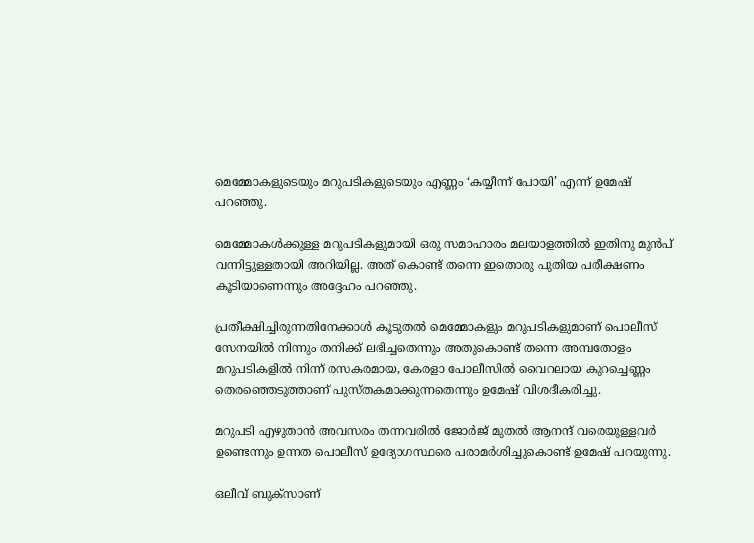മെമ്മോകളുടെയും മറുപടികളുടെയും എണ്ണം ‘കയ്യീന്ന് പോയി’ എന്ന് ഉമേഷ് പറഞ്ഞു.

മെമ്മോകള്‍ക്കുള്ള മറുപടികളുമായി ഒരു സമാഹാരം മലയാളത്തില്‍ ഇതിനു മുന്‍പ് വന്നിട്ടുള്ളതായി അറിയില്ല. അത് കൊണ്ട് തന്നെ ഇതൊരു പുതിയ പരീക്ഷണം കൂടിയാണെന്നും അദ്ദേഹം പറഞ്ഞു.

പ്രതീക്ഷിച്ചിരുന്നതിനേക്കാള്‍ കൂടുതല്‍ മെമ്മോകളും മറുപടികളുമാണ് പൊലീസ് സേനയില്‍ നിന്നും തനിക്ക് ലഭിച്ചതെന്നും അതുകൊണ്ട് തന്നെ അമ്പതോളം മറുപടികളില്‍ നിന്ന് രസകരമായ, കേരളാ പോലീസില്‍ വൈറലായ കുറച്ചെണ്ണം തെരഞ്ഞെടുത്താണ് പുസ്തകമാക്കുന്നതെന്നും ഉമേഷ് വിശദീകരിച്ചു.

മറുപടി എഴുതാന്‍ അവസരം തന്നവരില്‍ ജോര്‍ജ് മുതല്‍ ആനന്ദ് വരെയുള്ളവര്‍ ഉണ്ടെന്നും ഉന്നത പൊലീസ് ഉദ്യോഗസ്ഥരെ പരാമര്‍ശിച്ചുകൊണ്ട് ഉമേഷ് പറയുന്നു.

ഒലീവ് ബുക്‌സാണ്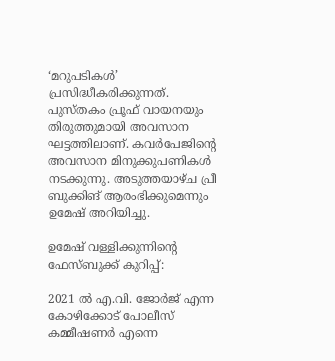‘മറുപടികള്‍’ പ്രസിദ്ധീകരിക്കുന്നത്. പുസ്തകം പ്രൂഫ് വായനയും തിരുത്തുമായി അവസാന ഘട്ടത്തിലാണ്. കവര്‍പേജിന്റെ അവസാന മിനുക്കുപണികള്‍ നടക്കുന്നു. അടുത്തയാഴ്ച പ്രീ ബുക്കിങ് ആരംഭിക്കുമെന്നും ഉമേഷ് അറിയിച്ചു.

ഉമേഷ് വള്ളിക്കുന്നിന്റെ ഫേസ്ബുക്ക് കുറിപ്പ്:

2021 ല്‍ എ.വി. ജോര്‍ജ് എന്ന കോഴിക്കോട് പോലീസ് കമ്മീഷണര്‍ എന്നെ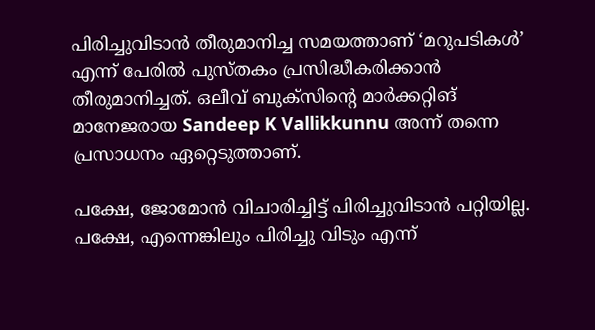പിരിച്ചുവിടാന്‍ തീരുമാനിച്ച സമയത്താണ് ‘മറുപടികള്‍’ എന്ന് പേരില്‍ പുസ്തകം പ്രസിദ്ധീകരിക്കാന്‍ തീരുമാനിച്ചത്. ഒലീവ് ബുക്‌സിന്റെ മാര്‍ക്കറ്റിങ് മാനേജരായ Sandeep K Vallikkunnu അന്ന് തന്നെ പ്രസാധനം ഏറ്റെടുത്താണ്.

പക്ഷേ, ജോമോന്‍ വിചാരിച്ചിട്ട് പിരിച്ചുവിടാന്‍ പറ്റിയില്ല. പക്ഷേ, എന്നെങ്കിലും പിരിച്ചു വിടും എന്ന്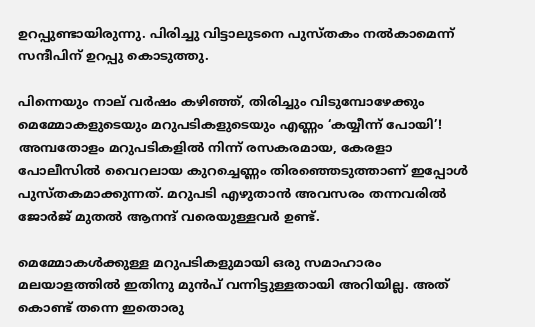ഉറപ്പുണ്ടായിരുന്നു. പിരിച്ചു വിട്ടാലുടനെ പുസ്തകം നല്‍കാമെന്ന് സന്ദീപിന് ഉറപ്പു കൊടുത്തു.

പിന്നെയും നാല് വര്‍ഷം കഴിഞ്ഞ്, തിരിച്ചും വിടുമ്പോഴേക്കും മെമ്മോകളുടെയും മറുപടികളുടെയും എണ്ണം ‘കയ്യീന്ന് പോയി’! അമ്പതോളം മറുപടികളില്‍ നിന്ന് രസകരമായ, കേരളാ പോലീസില്‍ വൈറലായ കുറച്ചെണ്ണം തിരഞ്ഞെടുത്താണ് ഇപ്പോള്‍ പുസ്തകമാക്കുന്നത്. മറുപടി എഴുതാന്‍ അവസരം തന്നവരില്‍ ജോര്‍ജ് മുതല്‍ ആനന്ദ് വരെയുള്ളവര്‍ ഉണ്ട്.

മെമ്മോകള്‍ക്കുള്ള മറുപടികളുമായി ഒരു സമാഹാരം മലയാളത്തില്‍ ഇതിനു മുന്‍പ് വന്നിട്ടുള്ളതായി അറിയില്ല. അത് കൊണ്ട് തന്നെ ഇതൊരു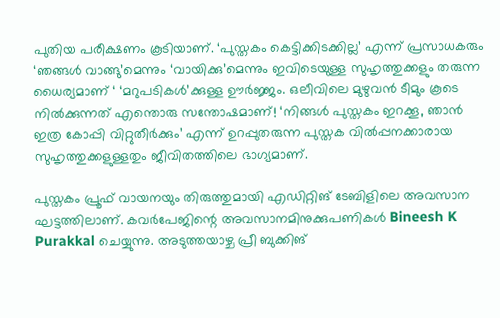പുതിയ പരീക്ഷണം കൂടിയാണ്. ‘പുസ്തകം കെട്ടിക്കിടക്കില്ല’ എന്ന് പ്രസാധകരും ‘ഞങ്ങള്‍ വാങ്ങു’മെന്നും ‘വായിക്കു’മെന്നും ഇവിടെയുള്ള സുഹൃത്തുക്കളും തരുന്ന ധൈര്യമാണ് ‘ ‘മറുപടികള്‍’ക്കുള്ള ഊര്‍ജ്ജം. ഒലീവിലെ മുഴുവന്‍ ടീമും കൂടെ നില്‍ക്കുന്നത് എന്തൊരു സന്തോഷമാണ്! ‘നിങ്ങള്‍ പുസ്തകം ഇറക്കൂ, ഞാന്‍ ഇത്ര കോപ്പി വിറ്റുതീര്‍ക്കും’ എന്ന് ഉറപ്പുതരുന്ന പുസ്തക വില്‍പ്പനക്കാരായ സുഹൃത്തുക്കളുള്ളതും ജീവിതത്തിലെ ഭാഗ്യമാണ്.

പുസ്തകം പ്രൂഫ് വായനയും തിരുത്തുമായി എഡിറ്റിങ് ടേബിളിലെ അവസാന ഘട്ടത്തിലാണ്. കവര്‍പേജിന്റെ അവസാനമിനുക്കുപണികള്‍ Bineesh K Purakkal ചെയ്യുന്നു. അടുത്തയാഴ്ച പ്രീ ബുക്കിങ്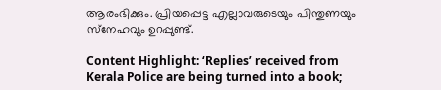ആരംഭിക്കും. പ്രിയപ്പെട്ട എല്ലാവരുടെയും പിന്തുണയും സ്‌നേഹവും ഉറപ്പുണ്ട്.

Content Highlight: ‘Replies’ received from Kerala Police are being turned into a book;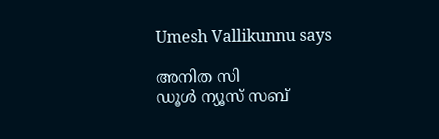Umesh Vallikunnu says

അനിത സി
ഡൂള്‍ ന്യൂസ് സബ്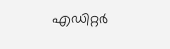എഡിറ്റര്‍